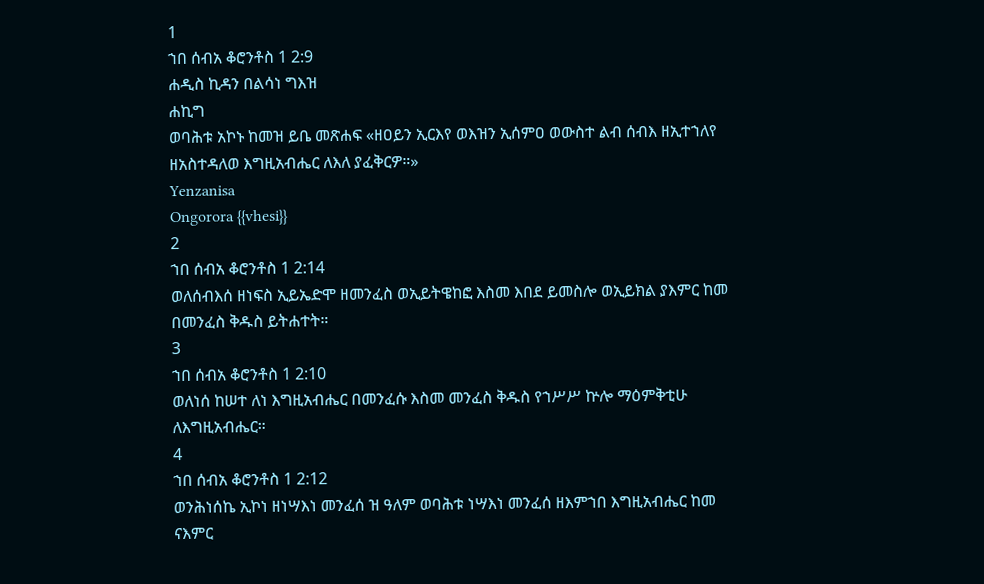1
ኀበ ሰብአ ቆሮንቶስ 1 2:9
ሐዲስ ኪዳን በልሳነ ግእዝ
ሐኪግ
ወባሕቱ አኮኑ ከመዝ ይቤ መጽሐፍ «ዘዐይን ኢርእየ ወእዝን ኢሰምዐ ወውስተ ልብ ሰብእ ዘኢተኀለየ ዘአስተዳለወ እግዚአብሔር ለእለ ያፈቅርዎ።»
Yenzanisa
Ongorora {{vhesi}}
2
ኀበ ሰብአ ቆሮንቶስ 1 2:14
ወለሰብእሰ ዘነፍስ ኢይኤድሞ ዘመንፈስ ወኢይትዌከፎ እስመ እበደ ይመስሎ ወኢይክል ያእምር ከመ በመንፈስ ቅዱስ ይትሐተት።
3
ኀበ ሰብአ ቆሮንቶስ 1 2:10
ወለነሰ ከሠተ ለነ እግዚአብሔር በመንፈሱ እስመ መንፈስ ቅዱስ የኀሥሥ ኵሎ ማዕምቅቲሁ ለእግዚአብሔር።
4
ኀበ ሰብአ ቆሮንቶስ 1 2:12
ወንሕነሰኬ ኢኮነ ዘነሣእነ መንፈሰ ዝ ዓለም ወባሕቱ ነሣእነ መንፈሰ ዘእምኀበ እግዚአብሔር ከመ ናእምር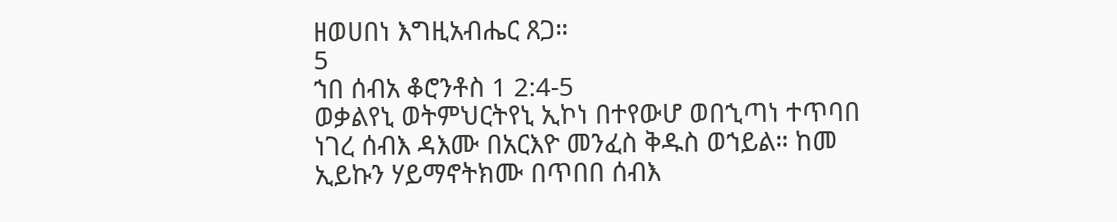ዘወሀበነ እግዚአብሔር ጸጋ።
5
ኀበ ሰብአ ቆሮንቶስ 1 2:4-5
ወቃልየኒ ወትምህርትየኒ ኢኮነ በተየውሆ ወበኂጣነ ተጥባበ ነገረ ሰብእ ዳእሙ በአርእዮ መንፈስ ቅዱስ ወኀይል። ከመ ኢይኩን ሃይማኖትክሙ በጥበበ ሰብእ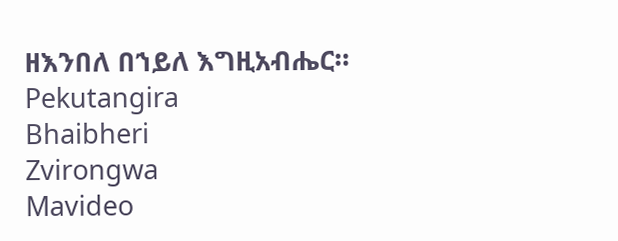ዘእንበለ በኀይለ እግዚአብሔር።
Pekutangira
Bhaibheri
Zvirongwa
Mavideo